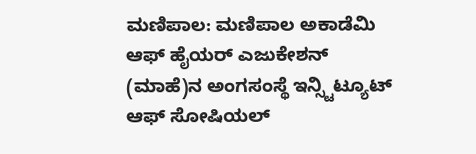ಮಣಿಪಾಲ: ಮಣಿಪಾಲ ಅಕಾಡೆಮಿ ಆಫ್ ಹೈಯರ್ ಎಜುಕೇಶನ್ (ಮಾಹೆ)ನ ಅಂಗಸಂಸ್ಥೆ ಇನ್ಸ್ಟಿಟ್ಯೂಟ್ ಆಫ್ ಸೋಷಿಯಲ್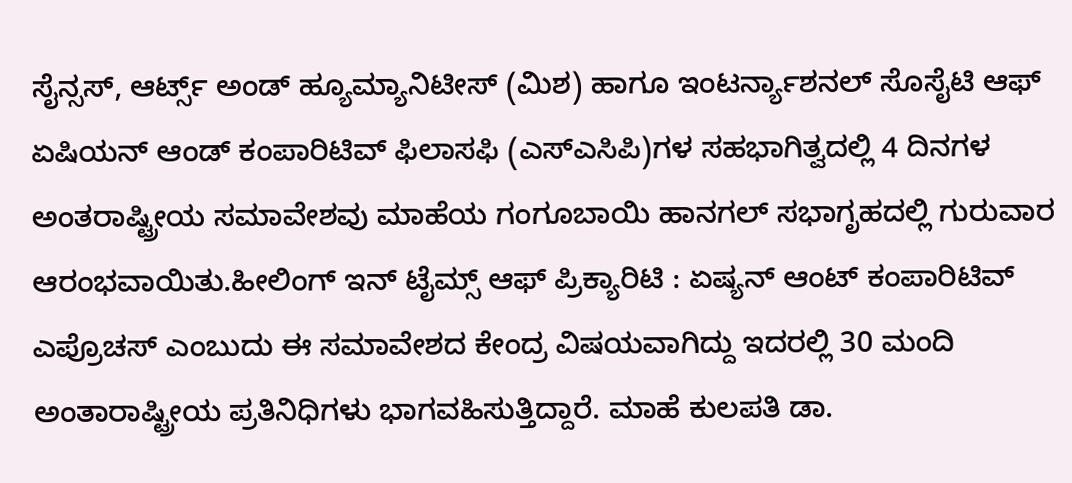ಸೈನ್ಸಸ್, ಆರ್ಟ್ಸ್ ಅಂಡ್ ಹ್ಯೂಮ್ಯಾನಿಟೀಸ್ (ಮಿಶ) ಹಾಗೂ ಇಂಟರ್ನ್ಯಾಶನಲ್ ಸೊಸೈಟಿ ಆಫ್ ಏಷಿಯನ್ ಆಂಡ್ ಕಂಪಾರಿಟಿವ್ ಫಿಲಾಸಫಿ (ಎಸ್ಎಸಿಪಿ)ಗಳ ಸಹಭಾಗಿತ್ವದಲ್ಲಿ 4 ದಿನಗಳ ಅಂತರಾಷ್ಟ್ರೀಯ ಸಮಾವೇಶವು ಮಾಹೆಯ ಗಂಗೂಬಾಯಿ ಹಾನಗಲ್ ಸಭಾಗೃಹದಲ್ಲಿ ಗುರುವಾರ ಆರಂಭವಾಯಿತು.ಹೀಲಿಂಗ್ ಇನ್ ಟೈಮ್ಸ್ ಆಫ್ ಪ್ರಿಕ್ಯಾರಿಟಿ : ಏಷ್ಯನ್ ಆಂಟ್ ಕಂಪಾರಿಟಿವ್ ಎಪ್ರೊಚಸ್ ಎಂಬುದು ಈ ಸಮಾವೇಶದ ಕೇಂದ್ರ ವಿಷಯವಾಗಿದ್ದು ಇದರಲ್ಲಿ 30 ಮಂದಿ ಅಂತಾರಾಷ್ಟ್ರೀಯ ಪ್ರತಿನಿಧಿಗಳು ಭಾಗವಹಿಸುತ್ತಿದ್ದಾರೆ. ಮಾಹೆ ಕುಲಪತಿ ಡಾ.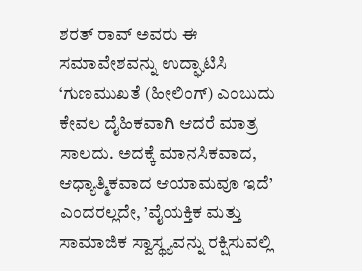ಶರತ್ ರಾವ್ ಅವರು ಈ ಸಮಾವೇಶವನ್ನು ಉದ್ಘಾಟಿಸಿ ‘ಗುಣಮುಖತೆ (ಹೀಲಿಂಗ್) ಎಂಬುದು ಕೇವಲ ದೈಹಿಕವಾಗಿ ಆದರೆ ಮಾತ್ರ ಸಾಲದು. ಅದಕ್ಕೆ ಮಾನಸಿಕವಾದ, ಆಧ್ಯಾತ್ಮಿಕವಾದ ಆಯಾಮವೂ ಇದೆ’ ಎಂದರಲ್ಲದೇ, ’ವೈಯಕ್ತಿಕ ಮತ್ತು ಸಾಮಾಜಿಕ ಸ್ವಾಸ್ಥ್ಯವನ್ನು ರಕ್ಷಿಸುವಲ್ಲಿ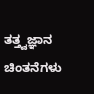ತತ್ತ್ವಜ್ಞಾನ ಚಿಂತನೆಗಳು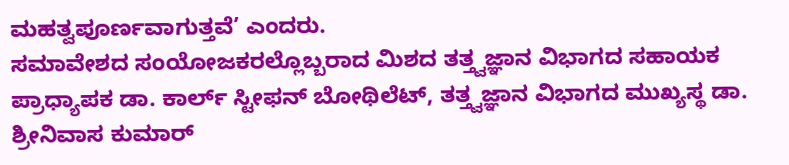ಮಹತ್ವಪೂರ್ಣವಾಗುತ್ತವೆ’ ಎಂದರು.
ಸಮಾವೇಶದ ಸಂಯೋಜಕರಲ್ಲೊಬ್ಬರಾದ ಮಿಶದ ತತ್ತ್ವಜ್ಞಾನ ವಿಭಾಗದ ಸಹಾಯಕ ಪ್ರಾಧ್ಯಾಪಕ ಡಾ. ಕಾರ್ಲ್ ಸ್ಟೀಫನ್ ಬೋಥಿಲೆಟ್, ತತ್ತ್ವಜ್ಞಾನ ವಿಭಾಗದ ಮುಖ್ಯಸ್ಥ ಡಾ. ಶ್ರೀನಿವಾಸ ಕುಮಾರ್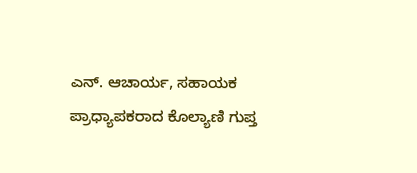ಎನ್. ಆಚಾರ್ಯ, ಸಹಾಯಕ ಪ್ರಾಧ್ಯಾಪಕರಾದ ಕೊಲ್ಯಾಣಿ ಗುಪ್ತ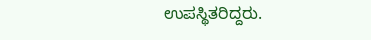ಉಪಸ್ಥಿತರಿದ್ದರು.